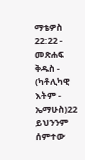ማቴዎስ 22:22 - መጽሐፍ ቅዱስ - (ካቶሊካዊ እትም - ኤማሁስ)22 ይህንንም ሰምተው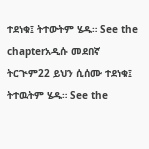ተደነቁ፤ ትተውትም ሄዱ። See the chapterአዲሱ መደበኛ ትርጒም22 ይህን ሲሰሙ ተደነቁ፤ ትተዉትም ሄዱ። See the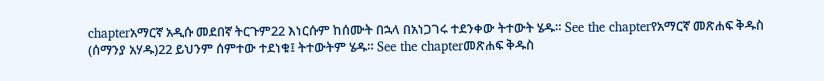chapterአማርኛ አዲሱ መደበኛ ትርጉም22 እነርሱም ከሰሙት በኋላ በአነጋገሩ ተደንቀው ትተውት ሄዱ። See the chapterየአማርኛ መጽሐፍ ቅዱስ (ሰማንያ አሃዱ)22 ይህንም ሰምተው ተደነቁ፤ ትተውትም ሄዱ። See the chapterመጽሐፍ ቅዱስ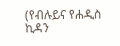(የብሉይና የሐዲስ ኪዳን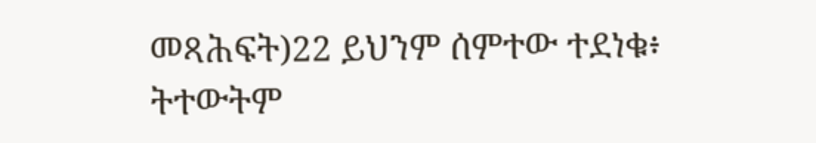መጻሕፍት)22 ይህንም ሰምተው ተደነቁ፥ ትተውትም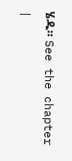ሄዱ። See the chapter |